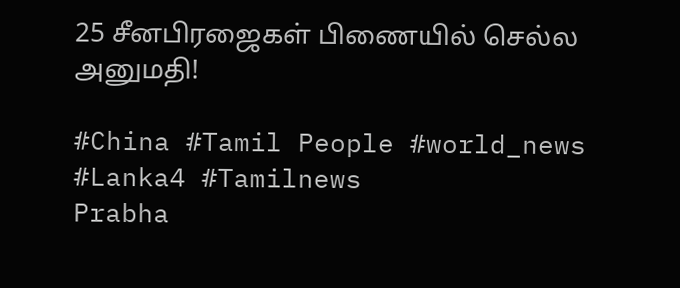25 சீனபிரஜைகள் பிணையில் செல்ல அனுமதி!

#China #Tamil People #world_news #Lanka4 #Tamilnews
Prabha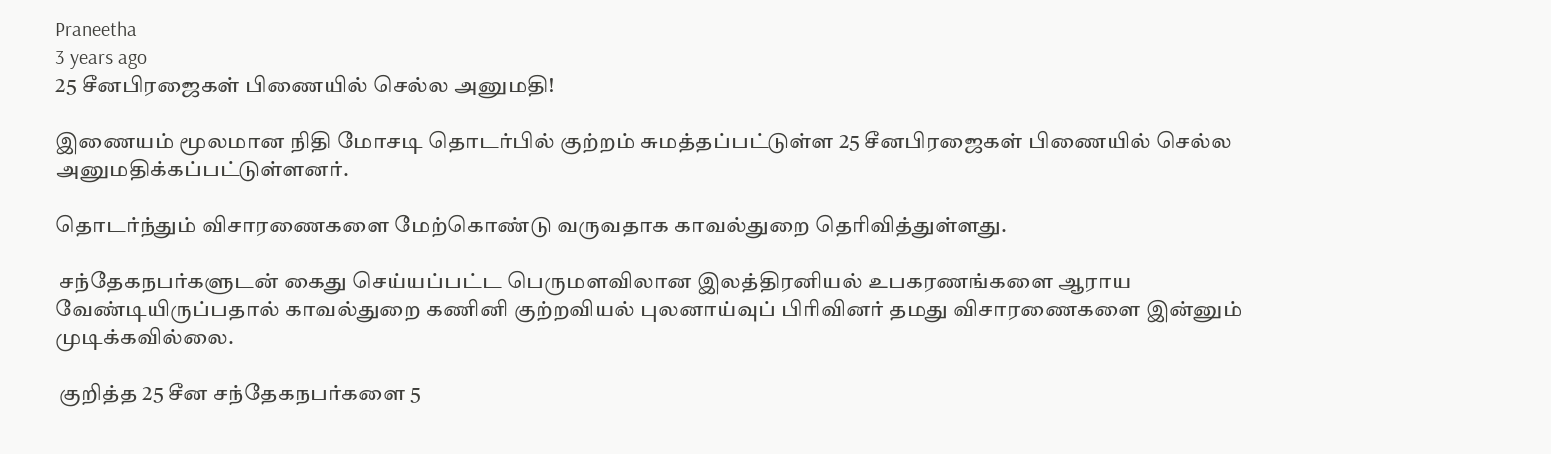Praneetha
3 years ago
25 சீனபிரஜைகள் பிணையில் செல்ல அனுமதி!

இணையம் மூலமான நிதி மோசடி தொடர்பில் குற்றம் சுமத்தப்பட்டுள்ள 25 சீனபிரஜைகள் பிணையில் செல்ல அனுமதிக்கப்பட்டுள்ளனர்.

தொடர்ந்தும் விசாரணைகளை மேற்கொண்டு வருவதாக காவல்துறை தெரிவித்துள்ளது.

 சந்தேகநபர்களுடன் கைது செய்யப்பட்ட பெருமளவிலான இலத்திரனியல் உபகரணங்களை ஆராய வேண்டியிருப்பதால் காவல்துறை கணினி குற்றவியல் புலனாய்வுப் பிரிவினர் தமது விசாரணைகளை இன்னும் முடிக்கவில்லை.

 குறித்த 25 சீன சந்தேகநபர்களை 5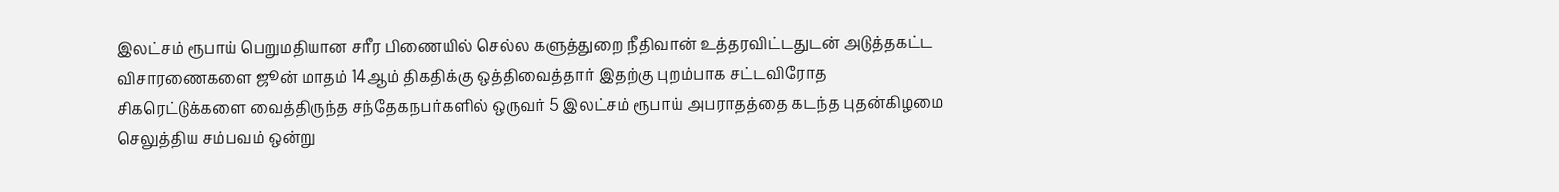இலட்சம் ரூபாய் பெறுமதியான சரீர பிணையில் செல்ல களுத்துறை நீதிவான் உத்தரவிட்டதுடன் அடுத்தகட்ட விசாரணைகளை ஜூன் மாதம் 14ஆம் திகதிக்கு ஒத்திவைத்தார் இதற்கு புறம்பாக சட்டவிரோத சிகரெட்டுக்களை வைத்திருந்த சந்தேகநபர்களில் ஒருவர் 5 இலட்சம் ரூபாய் அபராதத்தை கடந்த புதன்கிழமை செலுத்திய சம்பவம் ஒன்று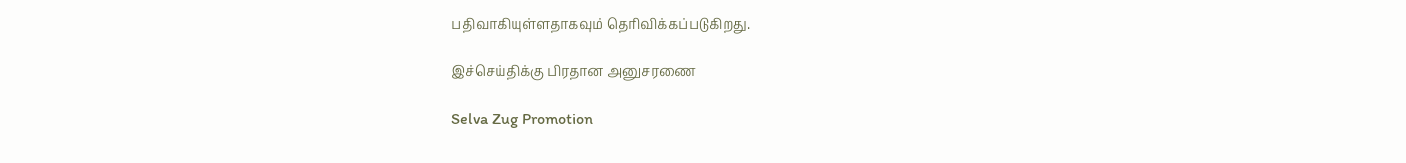பதிவாகியுள்ளதாகவும் தெரிவிக்கப்படுகிறது.

இச்செய்திக்கு பிரதான அனுசரணை

Selva Zug Promotion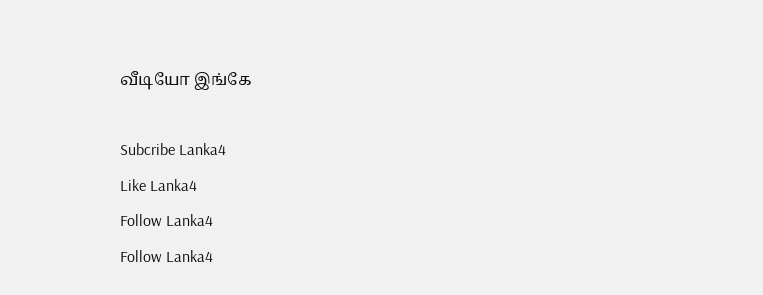வீடியோ இங்கே

Subcribe Lanka4
Like Lanka4
Follow Lanka4
Follow Lanka4